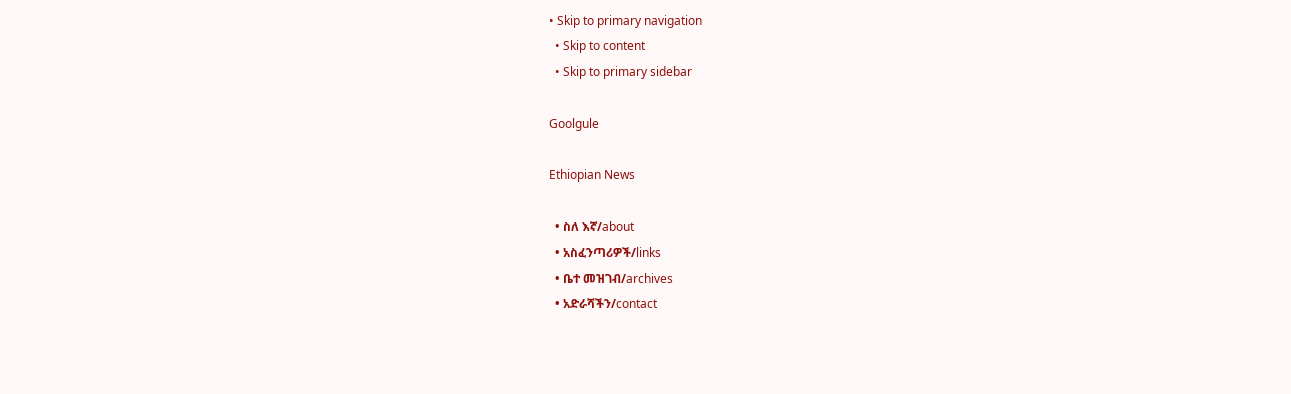• Skip to primary navigation
  • Skip to content
  • Skip to primary sidebar

Goolgule

Ethiopian News

  • ስለ እኛ/about
  • አስፈንጣሪዎች/links
  • ቤተ መዝገብ/archives
  • አድራሻችን/contact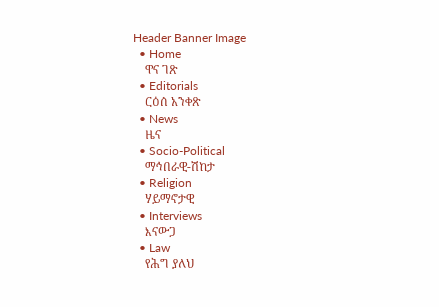Header Banner Image
  • Home
    ዋና ገጽ
  • Editorials
    ርዕሰ አንቀጽ
  • News
    ዜና
  • Socio-Political
    ማኅበራዊ-ሽከታ
  • Religion
    ሃይማኖታዊ
  • Interviews
    እናውጋ
  • Law
    የሕግ ያለህ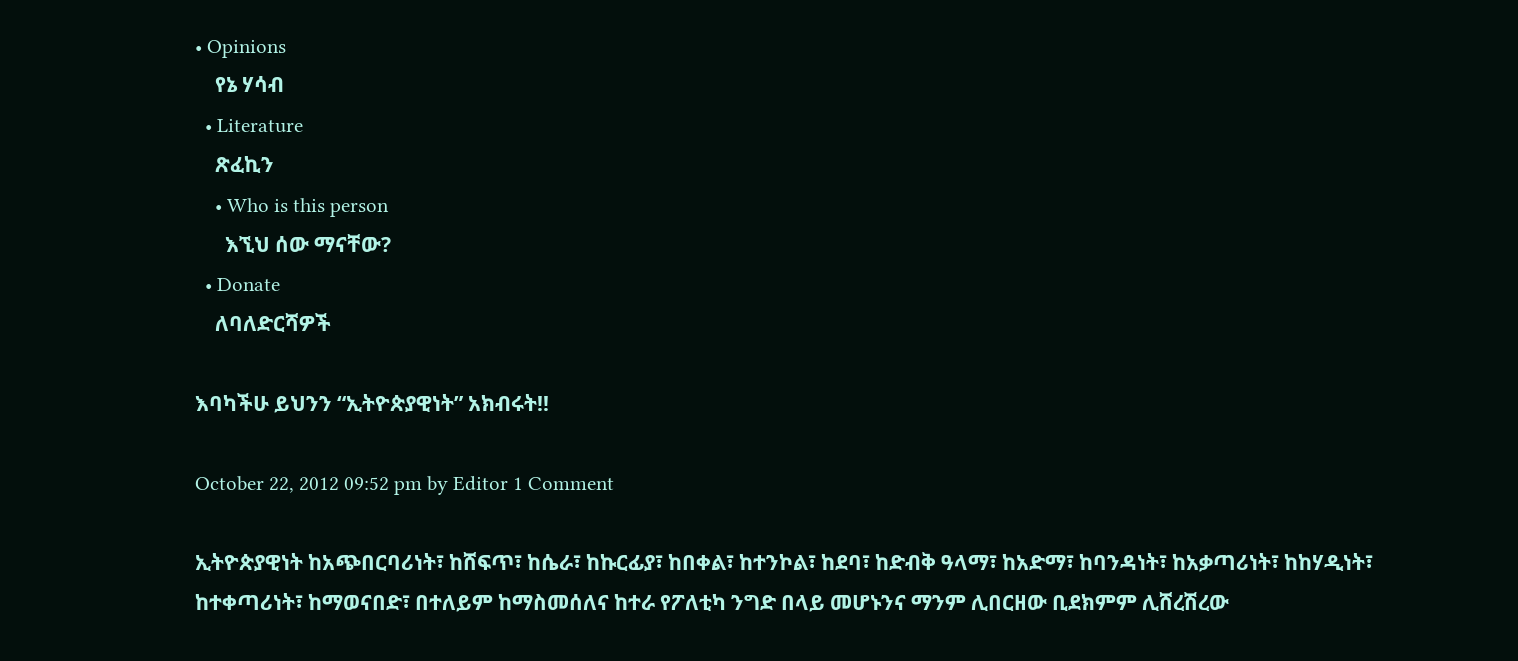• Opinions
    የኔ ሃሳብ
  • Literature
    ጽፈኪን
    • Who is this person
      እኚህ ሰው ማናቸው?
  • Donate
    ለባለድርሻዎች

እባካችሁ ይህንን “ኢትዮጵያዊነት” አክብሩት!!

October 22, 2012 09:52 pm by Editor 1 Comment

ኢትዮጵያዊነት ከአጭበርባሪነት፣ ከሸፍጥ፣ ከሴራ፣ ከኩርፊያ፣ ከበቀል፣ ከተንኮል፣ ከደባ፣ ከድብቅ ዓላማ፣ ከአድማ፣ ከባንዳነት፣ ከአቃጣሪነት፣ ከከሃዲነት፣ ከተቀጣሪነት፣ ከማወናበድ፣ በተለይም ከማስመሰለና ከተራ የፖለቲካ ንግድ በላይ መሆኑንና ማንም ሊበርዘው ቢደክምም ሊሸረሽረው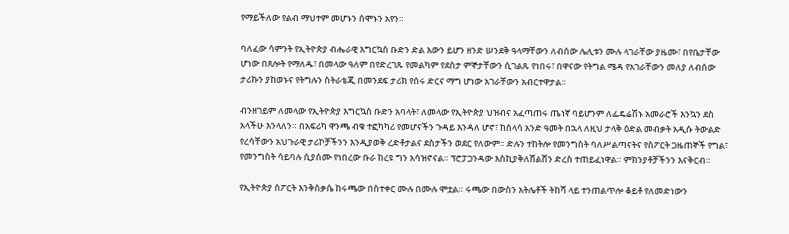የማይችለው የልብ ማህተም መሆኑን ሰሞኑን አየን።

ባለፈው ሳምንት የኢትዮጵያ ብሔራዊ እግርኳስ ቡድን ድል እውን ይሆን ዘንድ ሠንደቅ ዓላማቸውን ለብሰው ሌሊቱን ሙሉ ላገራቸው ያዜሙ፣ በየቤታቸው ሆነው በጸሎት የማለዱ፣ በመላው ዓለም በየድረገጹ የመልካም የደስታ ምኞታቸውን ሲገልጹ የነበሩ፣ በዋናው የትግል ሜዳ የአገራቸውን መለያ ለብሰው ታሪኩን ያከወኑና የትግሉን ስትራቴጂ በመንደፍ ታሪክ የሰሩ ድርና ማግ ሆነው አገራቸውን አብርተዋታል።

ብንዘገይም ለመላው የኢትዮጵያ እግርኳስ ቡድን አባላት፣ ለመላው የኢትዮጵያ ህዝብና አፈጣጠሩ ጤነኛ ባይሆንም ለፌዴሬሽኑ አመራሮች እንኳን ደስ አላችሁ እንላለን። በአፍሪካ ዋንጫ ብቁ ተፎካካሪ የመሆናችን ጉዳይ እንዳለ ሆኖ፣ ከሰላሳ አንድ ዓመት በኋላ ለዚህ ታላቅ ዕድል መብቃት አዲሱ ትውልድ የረሳቸውን አህጉራዊ ታሪኮቻችንን እንዲያወቅ ረድቶታልና ደስታችን ወደር የለውም። ድሉን ተከትሎ የመንግስት ባለሥልጣናትና የስፖርት ጋዜጠኞች የግል፣ የመንግስት ሳይባሉ ሲያሰሙ የነበረው ቡራ ከረዩ ግን አሳዝኖናል። ፕሮፓጋንዳው እስኪያቅለሸልሸን ድረስ ተጠይፈነዋል። ምክንያቶቻችንን እናቅርብ።

የኢትዮጵያ ስፖርት እንቅስቃሴ ከሩጫው በስተቀር ሙሉ በሙሉ ሞቷል። ሩጫው በውስን አትሌቶች ትከሻ ላይ ተንጠልጥሎ ቆይቶ የለመድነውን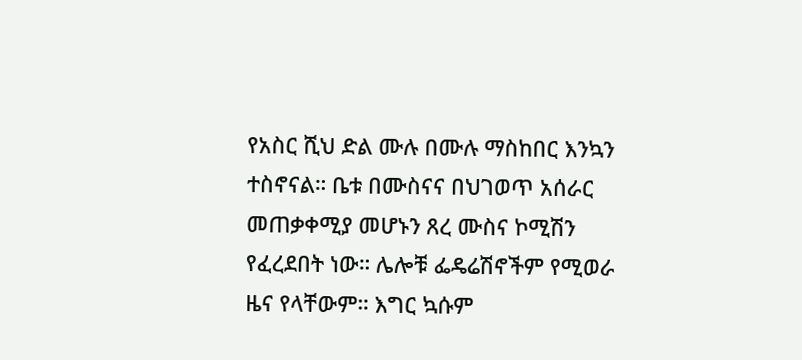የአስር ሺህ ድል ሙሉ በሙሉ ማስከበር እንኳን ተስኖናል። ቤቱ በሙስናና በህገወጥ አሰራር መጠቃቀሚያ መሆኑን ጸረ ሙስና ኮሚሽን የፈረደበት ነው። ሌሎቹ ፌዴሬሽኖችም የሚወራ ዜና የላቸውም። እግር ኳሱም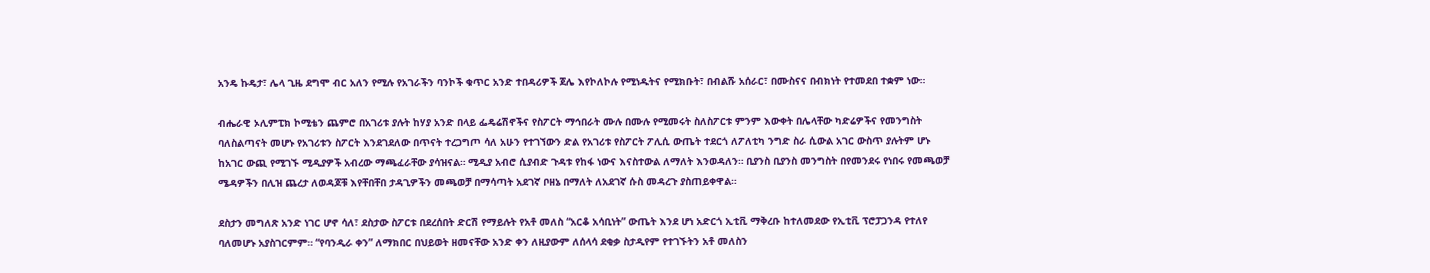አንዴ ኩዴታ፣ ሌላ ጊዜ ደግሞ ብር አለን የሚሉ የአገራችን ባንኮች ቁጥር አንድ ተበዳሪዎች ጀሌ እየኮለኮሉ የሚነዱትና የሚክቡት፣ በብልሹ አሰራር፣ በሙስናና በብክነት የተመደበ ተቋም ነው።

ብሔራዊ ኦሊምፒክ ኮሚቴን ጨምሮ በአገሪቱ ያሉት ከሃያ አንድ በላይ ፌዴሬሽኖችና የስፖርት ማኅበራት ሙሉ በሙሉ የሚመሩት ስለስፖርቱ ምንም እውቀት በሌላቸው ካድሬዎችና የመንግስት ባለስልጣናት መሆኑ የአገሪቱን ስፖርት እንደገደለው በጥናት ተረጋግጦ ሳለ አሁን የተገኘውን ድል የአገሪቱ የስፖርት ፖሊሲ ውጤት ተደርጎ ለፖለቲካ ንግድ ስራ ሲውል አገር ውስጥ ያሉትም ሆኑ ከአገር ውጪ የሚገኙ ሚዲያዎች አብረው ማጫፈራቸው ያሳዝናል። ሚዲያ አብሮ ሲያብድ ጉዳቱ የከፋ ነውና እናስተውል ለማለት እንወዳለን። ቢያንስ ቢያንስ መንግስት በየመንደሩ የነበሩ የመጫወቻ ሜዳዎችን በሊዝ ጨረታ ለወዳጆቹ እየቸበቸበ ታዳጊዎችን መጫወቻ በማሳጣት አደገኛ ቦዘኔ በማለት ለአደገኛ ሱስ መዳረጉ ያስጠይቀዋል።

ደስታን መግለጽ አንድ ነገር ሆኖ ሳለ፣ ደስታው ስፖርቱ በደረሰበት ድርሽ የማይሉት የአቶ መለስ “አርቆ አሳቢነት” ውጤት እንደ ሆነ አድርጎ ኢቲቪ ማቅረቡ ከተለመደው የኢቲቪ ፕሮፓጋንዳ የተለየ ባለመሆኑ አያስገርምም። “የባንዲራ ቀን” ለማክበር በህይወት ዘመናቸው አንድ ቀን ለዚያውም ለሰላሳ ደቂቃ ስታዲየም የተገኙትን አቶ መለስን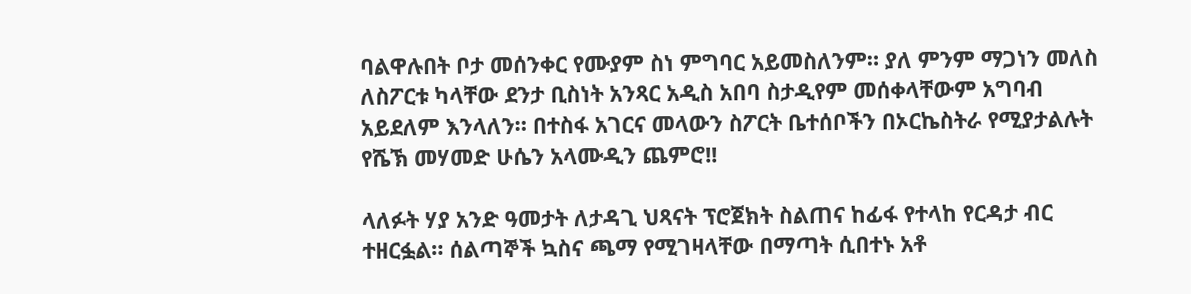ባልዋሉበት ቦታ መሰንቀር የሙያም ስነ ምግባር አይመስለንም። ያለ ምንም ማጋነን መለስ ለስፖርቱ ካላቸው ደንታ ቢስነት አንጻር አዲስ አበባ ስታዲየም መሰቀላቸውም አግባብ አይደለም እንላለን። በተስፋ አገርና መላውን ስፖርት ቤተሰቦችን በኦርኬስትራ የሚያታልሉት የሼኽ መሃመድ ሁሴን አላሙዲን ጨምሮ!!

ላለፉት ሃያ አንድ ዓመታት ለታዳጊ ህጻናት ፕሮጀክት ስልጠና ከፊፋ የተላከ የርዳታ ብር ተዘርፏል። ሰልጣኞች ኳስና ጫማ የሚገዛላቸው በማጣት ሲበተኑ አቶ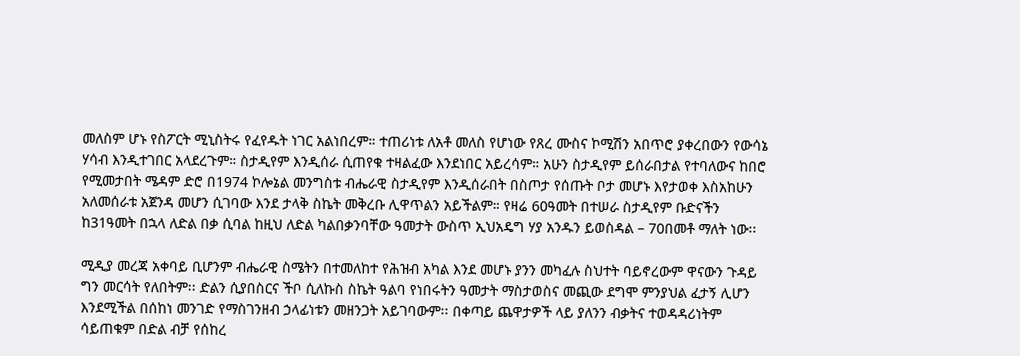መለስም ሆኑ የስፖርት ሚኒስትሩ የፈየዱት ነገር አልነበረም። ተጠሪነቱ ለአቶ መለስ የሆነው የጸረ ሙስና ኮሚሽን አበጥሮ ያቀረበውን የውሳኔ ሃሳብ እንዲተገበር አላደረጉም። ስታዲየም እንዲሰራ ሲጠየቁ ተዛልፈው እንደነበር አይረሳም። አሁን ስታዲየም ይሰራበታል የተባለውና ከበሮ የሚመታበት ሜዳም ድሮ በ1974 ኮሎኔል መንግስቱ ብሔራዊ ስታዲየም እንዲሰራበት በስጦታ የሰጡት ቦታ መሆኑ እየታወቀ እስአከሁን አለመሰራቱ አጀንዳ መሆን ሲገባው እንደ ታላቅ ስኬት መቅረቡ ሊዋጥልን አይችልም። የዛሬ 60ዓመት በተሠራ ስታዲየም ቡድናችን ከ31ዓመት በኋላ ለድል በቃ ሲባል ከዚህ ለድል ካልበቃንባቸው ዓመታት ውስጥ ኢህአዴግ ሃያ አንዱን ይወስዳል – 70በመቶ ማለት ነው፡፡

ሚዲያ መረጃ አቀባይ ቢሆንም ብሔራዊ ስሜትን በተመለከተ የሕዝብ አካል እንደ መሆኑ ያንን መካፈሉ ስህተት ባይኖረውም ዋናውን ጉዳይ ግን መርሳት የለበትም፡፡ ድልን ሲያበስርና ችቦ ሲለኩስ ስኬት ዓልባ የነበሩትን ዓመታት ማስታወስና መጪው ደግሞ ምንያህል ፈታኝ ሊሆን እንደሚችል በሰከነ መንገድ የማስገንዘብ ኃላፊነቱን መዘንጋት አይገባውም፡፡ በቀጣይ ጨዋታዎች ላይ ያለንን ብቃትና ተወዳዳሪነትም ሳይጠቁም በድል ብቻ የሰከረ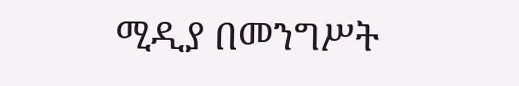ሚዲያ በመንግሥት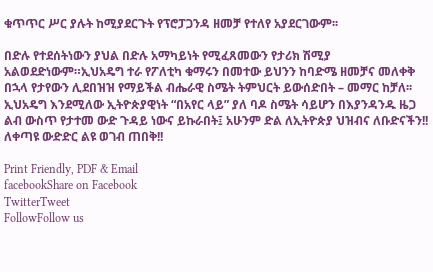ቁጥጥር ሥር ያሉት ከሚያደርጉት የፕሮፓጋንዳ ዘመቻ የተለየ አያደርገውም፡፡

በድሉ የተደሰትነውን ያህል በድሉ አማካይነት የሚፈጸመውን የታሪክ ሽሚያ አልወደድነውም።ኢህአዴግ ተራ የፖለቲካ ቁማሩን በመተው ይህንን ከባድሜ ዘመቻና መለቀቅ በኋላ የታየውን ሊደበዝዝ የማይችል ብሔራዊ ስሜት ትምህርት ይውሰድበት – መማር ከቻለ፡፡ ኢህአዴግ እንደሚለው ኢትዮጵያዊነት “በአየር ላይ” ያለ ባዶ ስሜት ሳይሆን በእያንዳንዱ ዜጋ ልብ ውስጥ የታተመ ውድ ጉዳይ ነውና ይኩራበት፤ አሁንም ድል ለኢትዮጵያ ህዝብና ለቡድናችን!! ለቀጣዩ ውድድር ልዩ ወገብ ጠበቅ!!

Print Friendly, PDF & Email
facebookShare on Facebook
TwitterTweet
FollowFollow us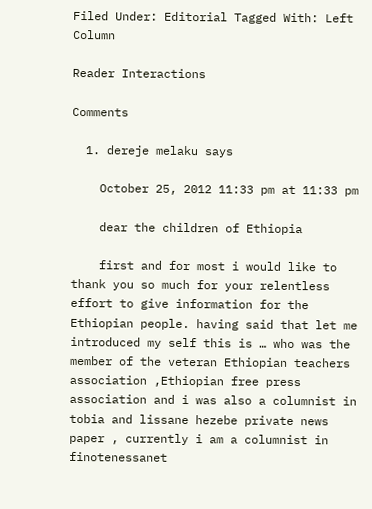Filed Under: Editorial Tagged With: Left Column

Reader Interactions

Comments

  1. dereje melaku says

    October 25, 2012 11:33 pm at 11:33 pm

    dear the children of Ethiopia

    first and for most i would like to thank you so much for your relentless effort to give information for the Ethiopian people. having said that let me introduced my self this is … who was the member of the veteran Ethiopian teachers association ,Ethiopian free press association and i was also a columnist in tobia and lissane hezebe private news paper , currently i am a columnist in finotenessanet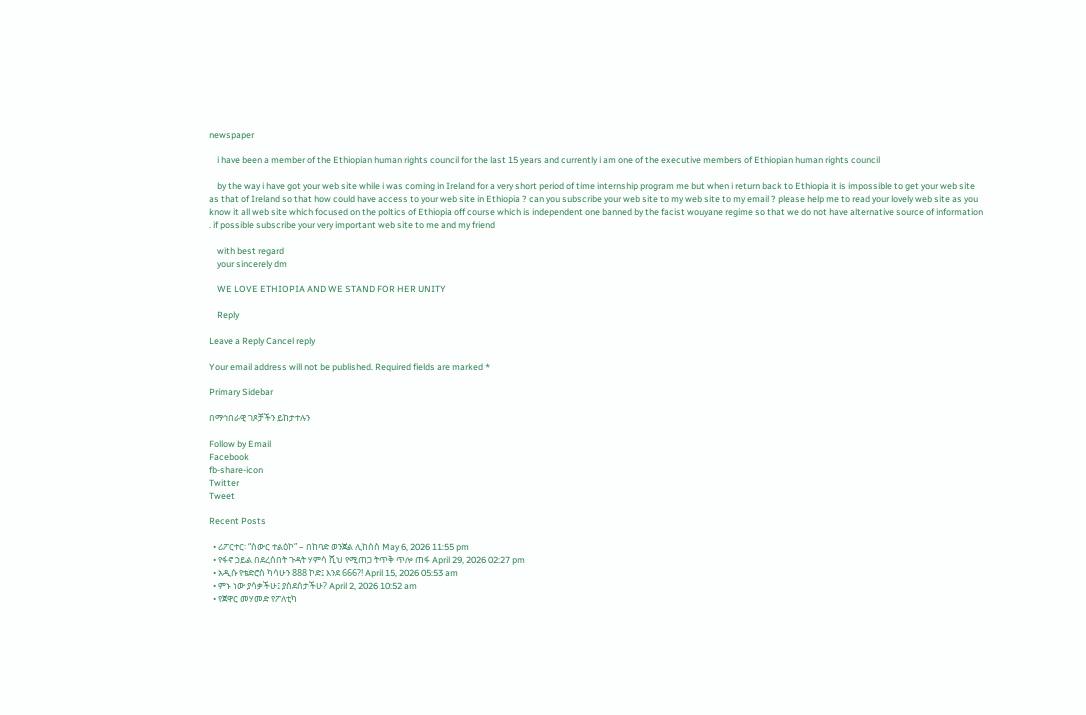newspaper

    i have been a member of the Ethiopian human rights council for the last 15 years and currently i am one of the executive members of Ethiopian human rights council

    by the way i have got your web site while i was coming in Ireland for a very short period of time internship program me but when i return back to Ethiopia it is impossible to get your web site as that of Ireland so that how could have access to your web site in Ethiopia ? can you subscribe your web site to my web site to my email ? please help me to read your lovely web site as you know it all web site which focused on the poltics of Ethiopia off course which is independent one banned by the facist wouyane regime so that we do not have alternative source of information . if possible subscribe your very important web site to me and my friend

    with best regard
    your sincerely dm

    WE LOVE ETHIOPIA AND WE STAND FOR HER UNITY

    Reply

Leave a Reply Cancel reply

Your email address will not be published. Required fields are marked *

Primary Sidebar

በማኅበራዊ ገጾቻችን ይከታተሉን

Follow by Email
Facebook
fb-share-icon
Twitter
Tweet

Recent Posts

  • ሪፖርተር፡ “ስውር ተልዕኮ” – በከባድ ወንጀል ሊከሰስ May 6, 2026 11:55 pm
  • የፋኖ ኃይል በደረሰበት ጉዳት ሃምሳ ሺህ የሚጠጋ ትጥቅ ጥሎ ጠፋ April 29, 2026 02:27 pm
  • አዲሱ የቴድሮስ ካሳሁን 888 ኮድ፤ እንደ 666?! April 15, 2026 05:53 am
  • ምኑ ነው ያሳቃችሁ፤ ያስደሰታችሁ? April 2, 2026 10:52 am
  • የጀዋር መሃመድ የፖለቲካ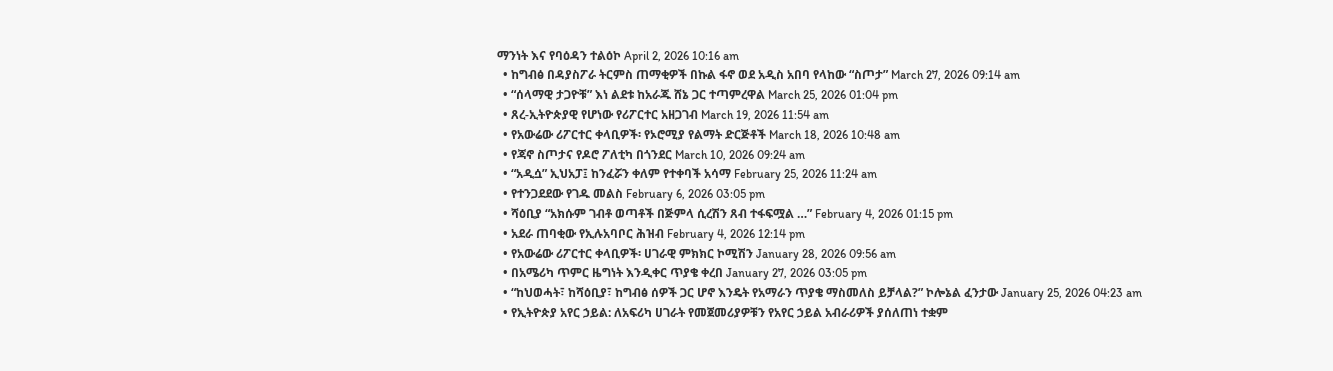ማንነት እና የባዕዳን ተልዕኮ April 2, 2026 10:16 am
  • ከግብፅ በዳያስፖራ ትርምስ ጠማቂዎች በኩል ፋኖ ወደ አዲስ አበባ የላከው “ስጦታ” March 27, 2026 09:14 am
  • “ሰላማዊ ታጋዮቹ” እነ ልደቱ ከአራጁ ሸኔ ጋር ተጣምረዋል March 25, 2026 01:04 pm
  • ጸረ-ኢትዮጵያዊ የሆነው የሪፖርተር አዘጋገብ March 19, 2026 11:54 am
  • የአውሬው ሪፖርተር ቀላቢዎች፡ የኦሮሚያ የልማት ድርጅቶች March 18, 2026 10:48 am
  • የጃኖ ስጦታና የዶሮ ፖለቲካ በጎንደር March 10, 2026 09:24 am
  • “አዲሷ” ኢህአፓ፤ ከንፈሯን ቀለም የተቀባች አሳማ February 25, 2026 11:24 am
  • የተንጋደደው የገዱ መልስ February 6, 2026 03:05 pm
  • ሻዕቢያ “አክሱም ገብቶ ወጣቶች በጅምላ ሲረሽን ጸብ ተፋፍሟል …” February 4, 2026 01:15 pm
  • አደራ ጠባቂው የኢሉአባቦር ሕዝብ February 4, 2026 12:14 pm
  • የአውሬው ሪፖርተር ቀላቢዎች፡ ሀገራዊ ምክክር ኮሚሽን January 28, 2026 09:56 am
  • በአሜሪካ ጥምር ዜግነት እንዲቀር ጥያቄ ቀረበ January 27, 2026 03:05 pm
  • “ከህወሓት፣ ከሻዕቢያ፣ ከግብፅ ሰዎች ጋር ሆኖ እንዴት የአማራን ጥያቄ ማስመለስ ይቻላል?” ኮሎኔል ፈንታው January 25, 2026 04:23 am
  • የኢትዮጵያ አየር ኃይል: ለአፍሪካ ሀገራት የመጀመሪያዎቹን የአየር ኃይል አብራሪዎች ያሰለጠነ ተቋም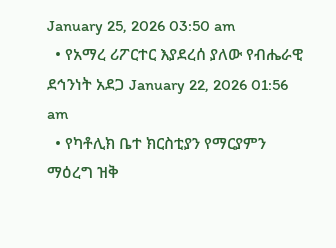January 25, 2026 03:50 am
  • የአማረ ሪፖርተር እያደረሰ ያለው የብሔራዊ ደኅንነት አደጋ January 22, 2026 01:56 am
  • የካቶሊክ ቤተ ክርስቲያን የማርያምን ማዕረግ ዝቅ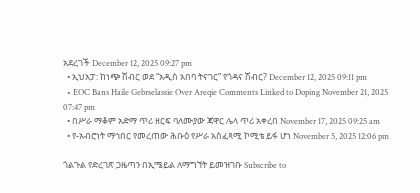አደረገች December 12, 2025 09:27 pm
  • ኢህአፓ: ከነጭ ሽብር ወደ “አዲስ አበባ ትናገር” የጎዳና ሽብር? December 12, 2025 09:11 pm
  • EOC Bans Haile Gebrselassie Over Areqie Comments Linked to Doping November 21, 2025 07:47 pm
  • በሥራ ማቆም አድማ ጥሪ ዘርፍ ባለሙያው ጃዋር ሌላ ጥሪ አቀረበ November 17, 2025 09:25 am
  • የ-አብሮነት ማኅበር የመረጠው ሕቡዕ የሥራ አስፈጻሚ ኮሚቴ ይፋ ሆነ November 5, 2025 12:06 pm

ጎልጉል የድረገጽ ጋዜጣን በኢሜይል ለማግኘት ይመዝገቡ Subscribe to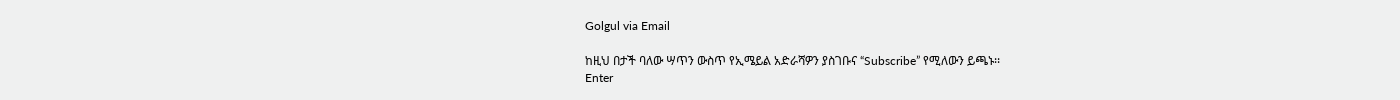Golgul via Email

ከዚህ በታች ባለው ሣጥን ውስጥ የኢሜይል አድራሻዎን ያስገቡና “Subscribe” የሚለውን ይጫኑ፡፡
Enter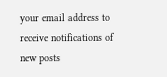your email address to receive notifications of new posts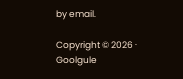by email.

Copyright © 2026 · Goolgule